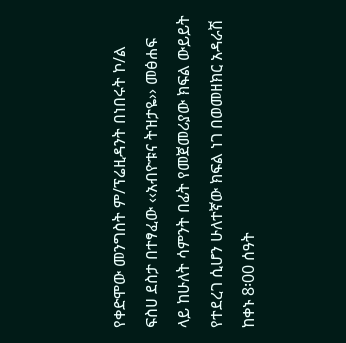የቀድሞው መንግስት ም/ፕሬዚዳንት በነበሩት ኮ/ል ፍስሀ ደስታ በተፃፈው ‹‹አብዮቱና ትዝታዬ›› መፅሐፍ ላይ ከሁለት ሳምንት በፊት የመጀመሪያው ክፍል ውይይት የተደረገ ሲሆን ሁለተኛው ክፍል ነገ በወመዘክር አዳራሽ ከቀኑ 8፡00 ሰዓት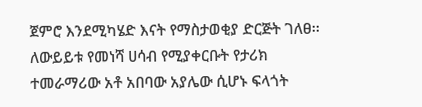ጀምሮ እንደሚካሄድ እናት የማስታወቂያ ድርጅት ገለፀ፡፡
ለውይይቱ የመነሻ ሀሳብ የሚያቀርቡት የታሪክ ተመራማሪው አቶ አበባው አያሌው ሲሆኑ ፍላጎት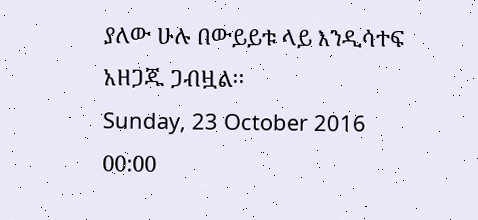ያለው ሁሉ በውይይቱ ላይ እንዲሳተፍ አዘጋጁ ጋብዟል፡፡
Sunday, 23 October 2016 00:00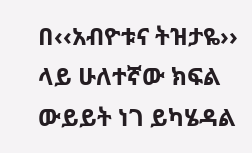በ‹‹አብዮቱና ትዝታዬ›› ላይ ሁለተኛው ክፍል ውይይት ነገ ይካሄዳል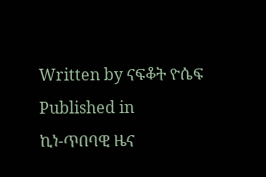Written by ናፍቆት ዮሴፍ
Published in
ኪነ-ጥበባዊ ዜና